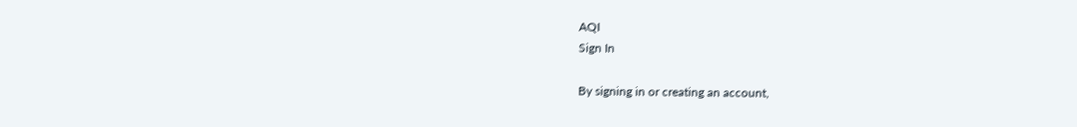AQI
Sign In

By signing in or creating an account,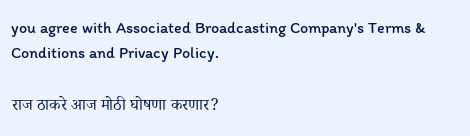you agree with Associated Broadcasting Company's Terms & Conditions and Privacy Policy.

राज ठाकरे आज मोठी घोषणा करणार?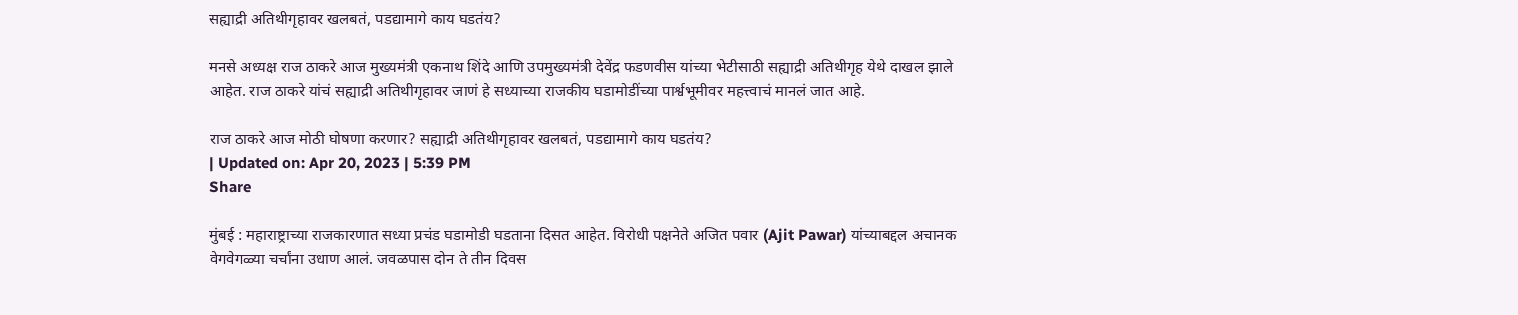सह्याद्री अतिथीगृहावर खलबतं, पडद्यामागे काय घडतंय?

मनसे अध्यक्ष राज ठाकरे आज मुख्यमंत्री एकनाथ शिंदे आणि उपमुख्यमंत्री देवेंद्र फडणवीस यांच्या भेटीसाठी सह्याद्री अतिथीगृह येथे दाखल झाले आहेत. राज ठाकरे यांचं सह्याद्री अतिथीगृहावर जाणं हे सध्याच्या राजकीय घडामोडींच्या पार्श्वभूमीवर महत्त्वाचं मानलं जात आहे.

राज ठाकरे आज मोठी घोषणा करणार? सह्याद्री अतिथीगृहावर खलबतं, पडद्यामागे काय घडतंय?
| Updated on: Apr 20, 2023 | 5:39 PM
Share

मुंबई : महाराष्ट्राच्या राजकारणात सध्या प्रचंड घडामोडी घडताना दिसत आहेत. विरोधी पक्षनेते अजित पवार (Ajit Pawar) यांच्याबद्दल अचानक वेगवेगळ्या चर्चांना उधाण आलं. जवळपास दोन ते तीन दिवस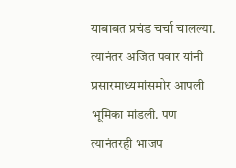याबाबत प्रचंड चर्चा चालल्या. त्यानंतर अजित पवार यांनी प्रसारमाध्यमांसमोर आपली भूमिका मांडली. पण त्यानंतरही भाजप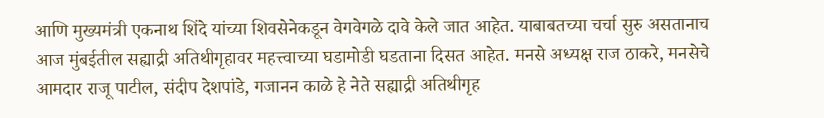आणि मुख्यमंत्री एकनाथ शिंदे यांच्या शिवसेनेकडून वेगवेगळे दावे केले जात आहेत. याबाबतच्या चर्चा सुरु असतानाच आज मुंबईतील सह्याद्री अतिथीगृहावर महत्त्वाच्या घडामोडी घडताना दिसत आहेत. मनसे अध्यक्ष राज ठाकरे, मनसेचे आमदार राजू पाटील, संदीप देशपांडे, गजानन काळे हे नेते सह्याद्री अतिथीगृह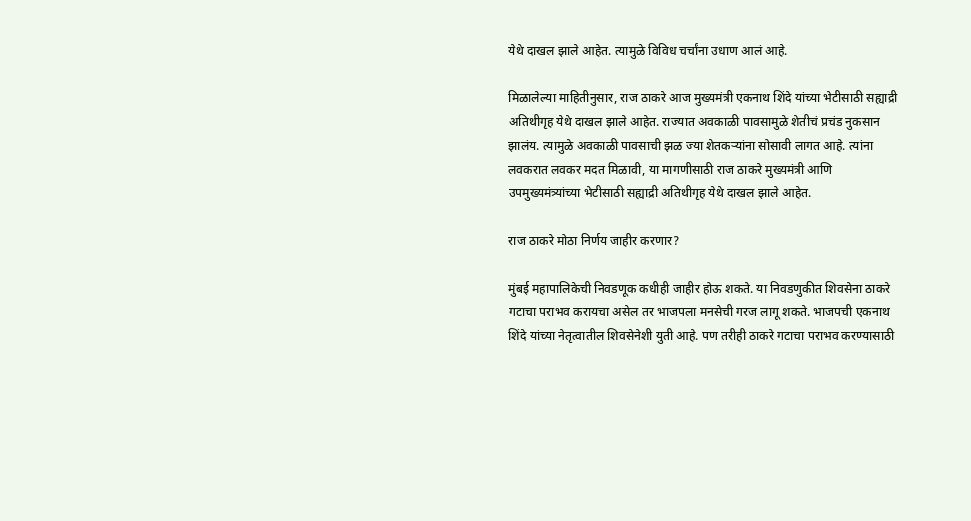येथे दाखल झाले आहेत. त्यामुळे विविध चर्चांना उधाण आलं आहे.

मिळालेल्या माहितीनुसार, राज ठाकरे आज मुख्यमंत्री एकनाथ शिंदे यांच्या भेटीसाठी सह्याद्री अतिथीगृह येथे दाखल झाले आहेत. राज्यात अवकाळी पावसामुळे शेतीचं प्रचंड नुकसान झालंय. त्यामुळे अवकाळी पावसाची झळ ज्या शेतकऱ्यांना सोसावी लागत आहे. त्यांना लवकरात लवकर मदत मिळावी, या मागणीसाठी राज ठाकरे मुख्यमंत्री आणि उपमुख्यमंत्र्यांच्या भेटीसाठी सह्याद्री अतिथीगृह येथे दाखल झाले आहेत.

राज ठाकरे मोठा निर्णय जाहीर करणार?

मुंबई महापालिकेची निवडणूक कधीही जाहीर होऊ शकते. या निवडणुकीत शिवसेना ठाकरे गटाचा पराभव करायचा असेल तर भाजपला मनसेची गरज लागू शकते. भाजपची एकनाथ शिंदे यांच्या नेतृत्वातील शिवसेनेशी युती आहे. पण तरीही ठाकरे गटाचा पराभव करण्यासाठी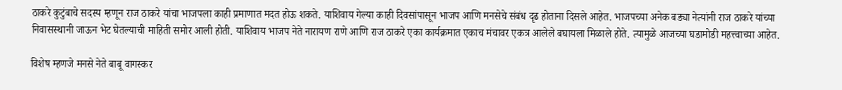ठाकरे कुटुंबाचे सदस्य म्हणून राज ठाकरे यांचा भाजपला काही प्रमाणात मदत होऊ शकते. याशिवाय गेल्या काही दिवसांपासून भाजप आणि मनसेचे संबंध दृढ होताना दिसले आहेत. भाजपच्या अनेक बड्या नेत्यांनी राज ठाकरे यांच्या निवासस्थानी जाऊन भेट घेतल्याची माहिती समोर आली होती. याशिवाय भाजप नेते नारायण राणे आणि राज ठाकरे एका कार्यक्रमात एकाच मंचावर एकत्र आलेले बघायला मिळाले होते. त्यामुळे आजच्या घडामोडी महत्त्वाच्या आहेत.

विशेष म्हणजे मनसे नेते बाबू वागस्कर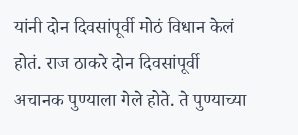यांनी दोन दिवसांपूर्वी मोठं विधान केलं होतं. राज ठाकरे दोन दिवसांपूर्वी अचानक पुण्याला गेले होते. ते पुण्याच्या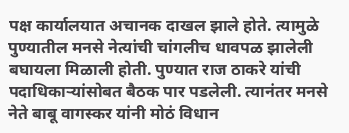पक्ष कार्यालयात अचानक दाखल झाले होते. त्यामुळे पुण्यातील मनसे नेत्यांची चांगलीच धावपळ झालेली बघायला मिळाली होती. पुण्यात राज ठाकरे यांची पदाधिकाऱ्यांसोबत बैठक पार पडलेली. त्यानंतर मनसे नेते बाबू वागस्कर यांनी मोठं विधान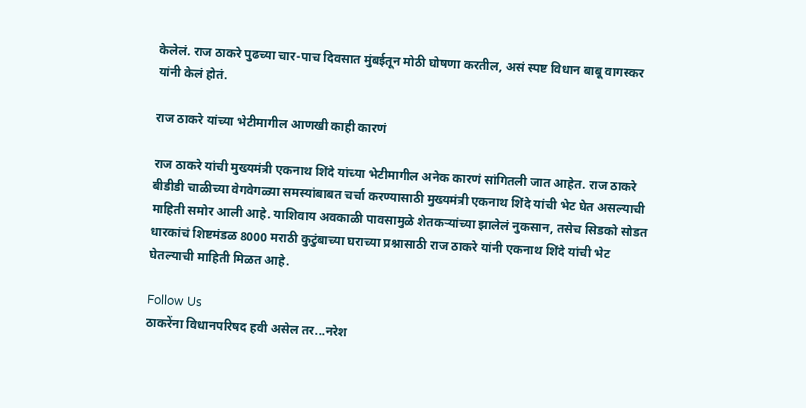केलेलं. राज ठाकरे पुढच्या चार-पाच दिवसात मुंबईतून मोठी घोषणा करतील, असं स्पष्ट विधान बाबू वागस्कर यांनी केलं होतं.

राज ठाकरे यांच्या भेटीमागील आणखी काही कारणं

राज ठाकरे यांची मुख्यमंत्री एकनाथ शिंदे यांच्या भेटीमागील अनेक कारणं सांगितली जात आहेत. राज ठाकरे बीडीडी चाळीच्या वेगवेगळ्या समस्यांबाबत चर्चा करण्यासाठी मुख्यमंत्री एकनाथ शिंदे यांची भेट घेत असल्याची माहिती समोर आली आहे. याशिवाय अवकाळी पावसामुळे शेतकऱ्यांच्या झालेलं नुकसान, तसेच सिडको सोडत धारकांचं शिष्टमंडळ 8000 मराठी कुटुंबाच्या घराच्या प्रश्नासाठी राज ठाकरे यांनी एकनाथ शिंदे यांची भेट घेतल्याची माहिती मिळत आहे.

Follow Us
ठाकरेंना विधानपरिषद हवी असेल तर...नरेश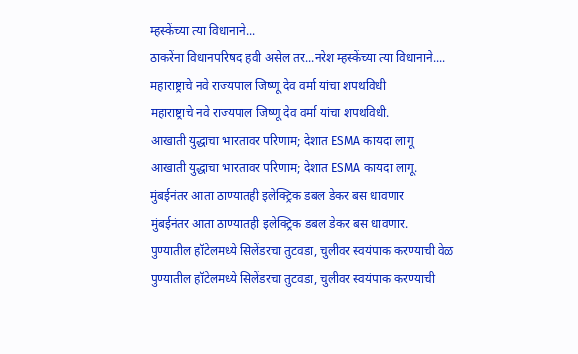म्हस्केंच्या त्या विधानाने...
ठाकरेंना विधानपरिषद हवी असेल तर...नरेश म्हस्केंच्या त्या विधानाने....
महाराष्ट्राचे नवे राज्यपाल जिष्णू देव वर्मा यांचा शपथविधी
महाराष्ट्राचे नवे राज्यपाल जिष्णू देव वर्मा यांचा शपथविधी.
आखाती युद्धाचा भारतावर परिणाम; देशात ESMA कायदा लागू
आखाती युद्धाचा भारतावर परिणाम; देशात ESMA कायदा लागू.
मुंबईनंतर आता ठाण्यातही इलेक्ट्रिक डबल डेकर बस धावणार
मुंबईनंतर आता ठाण्यातही इलेक्ट्रिक डबल डेकर बस धावणार.
पुण्यातील हॉटेलमध्ये सिलेंडरचा तुटवडा, चुलीवर स्वयंपाक करण्याची वेळ
पुण्यातील हॉटेलमध्ये सिलेंडरचा तुटवडा, चुलीवर स्वयंपाक करण्याची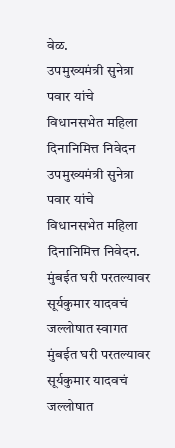वेळ.
उपमुख्यमंत्री सुनेत्रा पवार यांचे विधानसभेत महिला दिनानिमित्त निवेदन
उपमुख्यमंत्री सुनेत्रा पवार यांचे विधानसभेत महिला दिनानिमित्त निवेदन.
मुंबईत घरी परतल्यावर सूर्यकुमार यादवचं जल्लोषात स्वागत
मुंबईत घरी परतल्यावर सूर्यकुमार यादवचं जल्लोषात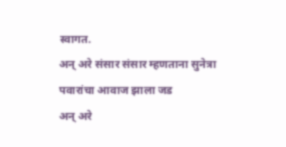स्वागत.
अन् अरे संसार संसार म्हणताना सुनेत्रा पवारांचा आवाज झाला जड
अन् अरे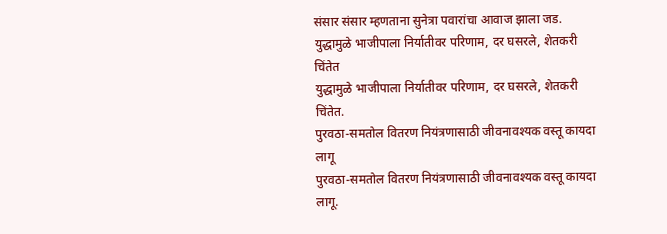संसार संसार म्हणताना सुनेत्रा पवारांचा आवाज झाला जड.
युद्धामुळे भाजीपाला निर्यातीवर परिणाम, दर घसरले, शेतकरी चिंतेत
युद्धामुळे भाजीपाला निर्यातीवर परिणाम, दर घसरले, शेतकरी चिंतेत.
पुरवठा-समतोल वितरण नियंत्रणासाठी जीवनावश्यक वस्तू कायदा लागू
पुरवठा-समतोल वितरण नियंत्रणासाठी जीवनावश्यक वस्तू कायदा लागू.